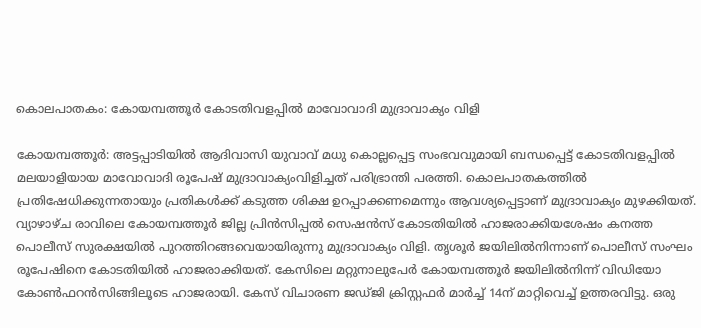കൊലപാതകം: കോയമ്പത്തൂർ കോടതിവളപ്പിൽ മാവോവാദി മുദ്രാവാക്യം വിളി

കോയമ്പത്തൂർ: അട്ടപ്പാടിയിൽ ആദിവാസി യുവാവ് മധു കൊല്ലപ്പെട്ട സംഭവവുമായി ബന്ധപ്പെട്ട് കോടതിവളപ്പിൽ മലയാളിയായ മാവോവാദി രൂപേഷ് മുദ്രാവാക്യംവിളിച്ചത് പരിഭ്രാന്തി പരത്തി. കൊലപാതകത്തിൽ പ്രതിഷേധിക്കുന്നതായും പ്രതികൾക്ക് കടുത്ത ശിക്ഷ ഉറപ്പാക്കണമെന്നും ആവശ്യപ്പെട്ടാണ് മുദ്രാവാക്യം മുഴക്കിയത്. വ്യാഴാഴ്ച രാവിലെ കോയമ്പത്തൂർ ജില്ല പ്രിൻസിപ്പൽ സെഷൻസ് കോടതിയിൽ ഹാജരാക്കിയശേഷം കനത്ത പൊലീസ് സുരക്ഷയിൽ പുറത്തിറങ്ങവെയായിരുന്നു മുദ്രാവാക്യം വിളി. തൃശൂർ ജയിലിൽനിന്നാണ് പൊലീസ് സംഘം രൂപേഷിനെ കോടതിയിൽ ഹാജരാക്കിയത്. കേസിലെ മറ്റുനാലുപേർ കോയമ്പത്തൂർ ജയിലിൽനിന്ന് വിഡിയോ കോൺഫറൻസിങ്ങിലൂടെ ഹാജരായി. കേസ് വിചാരണ ജഡ്ജി ക്രിസ്റ്റഫർ മാർച്ച് 14ന് മാറ്റിവെച്ച് ഉത്തരവിട്ടു. ഒരു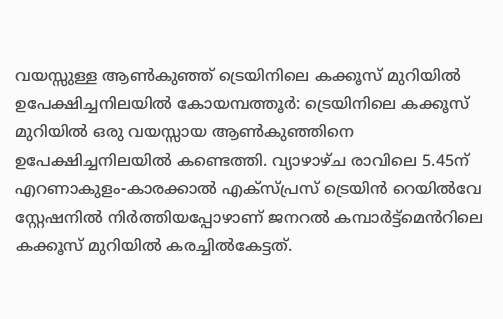വയസ്സുള്ള ആൺകുഞ്ഞ് ട്രെയിനിലെ കക്കൂസ് മുറിയിൽ ഉപേക്ഷിച്ചനിലയിൽ കോയമ്പത്തൂർ: ട്രെയിനിലെ കക്കൂസ് മുറിയിൽ ഒരു വയസ്സായ ആൺകുഞ്ഞിനെ ഉപേക്ഷിച്ചനിലയിൽ കണ്ടെത്തി. വ്യാഴാഴ്ച രാവിലെ 5.45ന് എറണാകുളം-കാരക്കാൽ എക്സ്പ്രസ് ട്രെയിൻ റെയിൽവേ സ്റ്റേഷനിൽ നിർത്തിയപ്പോഴാണ് ജനറൽ കമ്പാർട്ട്മെൻറിലെ കക്കൂസ് മുറിയിൽ കരച്ചിൽകേട്ടത്.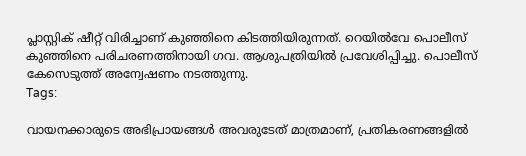പ്ലാസ്റ്റിക് ഷീറ്റ് വിരിച്ചാണ് കുഞ്ഞിനെ കിടത്തിയിരുന്നത്. റെയിൽവേ പൊലീസ് കുഞ്ഞിനെ പരിചരണത്തിനായി ഗവ. ആശുപത്രിയിൽ പ്രവേശിപ്പിച്ചു. പൊലീസ് കേസെടുത്ത് അന്വേഷണം നടത്തുന്നു.
Tags:

വായനക്കാരുടെ അഭിപ്രായങ്ങള്‍ അവരുടേത് മാത്രമാണ്, പ്രതികരണങ്ങളിൽ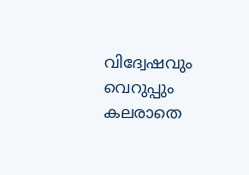വിദ്വേഷവും വെറുപ്പും കലരാതെ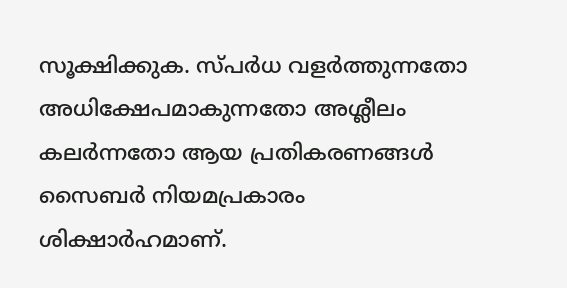സൂക്ഷിക്കുക. സ്പർധ വളർത്തുന്നതോ അധിക്ഷേപമാകുന്നതോ അശ്ലീലം കലർന്നതോ ആയ പ്രതികരണങ്ങൾ സൈബർ നിയമപ്രകാരം ശിക്ഷാർഹമാണ്.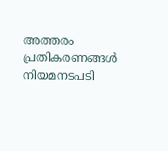അത്തരം പ്രതികരണങ്ങൾ നിയമനടപടി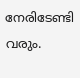നേരിടേണ്ടി വരും.